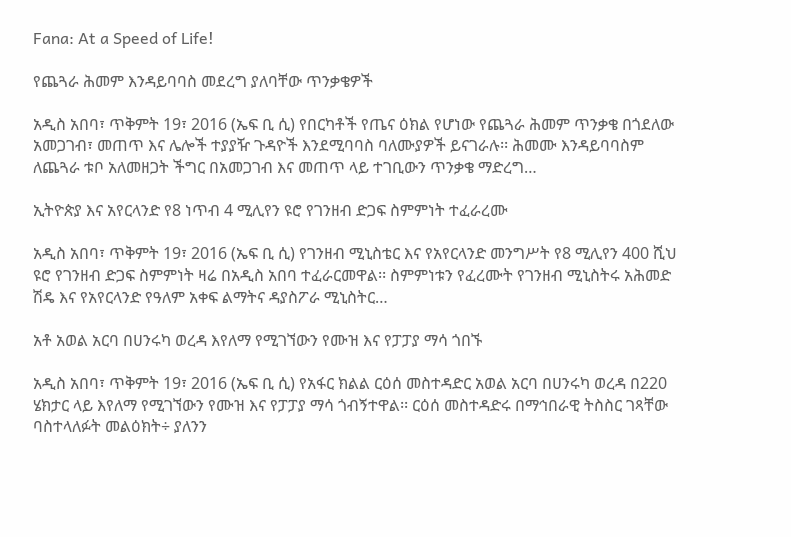Fana: At a Speed of Life!

የጨጓራ ሕመም እንዳይባባስ መደረግ ያለባቸው ጥንቃቄዎች

አዲስ አበባ፣ ጥቅምት 19፣ 2016 (ኤፍ ቢ ሲ) የበርካቶች የጤና ዕክል የሆነው የጨጓራ ሕመም ጥንቃቄ በጎደለው አመጋገብ፣ መጠጥ እና ሌሎች ተያያዥ ጉዳዮች እንደሚባባስ ባለሙያዎች ይናገራሉ፡፡ ሕመሙ እንዳይባባስም ለጨጓራ ቱቦ አለመዘጋት ችግር በአመጋገብ እና መጠጥ ላይ ተገቢውን ጥንቃቄ ማድረግ…

ኢትዮጵያ እና አየርላንድ የ8 ነጥብ 4 ሚሊየን ዩሮ የገንዘብ ድጋፍ ስምምነት ተፈራረሙ

አዲስ አበባ፣ ጥቅምት 19፣ 2016 (ኤፍ ቢ ሲ) የገንዘብ ሚኒስቴር እና የአየርላንድ መንግሥት የ8 ሚሊየን 400 ሺህ ዩሮ የገንዘብ ድጋፍ ስምምነት ዛሬ በአዲስ አበባ ተፈራርመዋል፡፡ ስምምነቱን የፈረሙት የገንዘብ ሚኒስትሩ አሕመድ ሽዴ እና የአየርላንድ የዓለም አቀፍ ልማትና ዳያስፖራ ሚኒስትር…

አቶ አወል አርባ በሀንሩካ ወረዳ እየለማ የሚገኘውን የሙዝ እና የፓፓያ ማሳ ጎበኙ

አዲስ አበባ፣ ጥቅምት 19፣ 2016 (ኤፍ ቢ ሲ) የአፋር ክልል ርዕሰ መስተዳድር አወል አርባ በሀንሩካ ወረዳ በ220 ሄክታር ላይ እየለማ የሚገኘውን የሙዝ እና የፓፓያ ማሳ ጎብኝተዋል፡፡ ርዕሰ መስተዳድሩ በማኅበራዊ ትስስር ገጻቸው ባስተላለፉት መልዕክት÷ ያለንን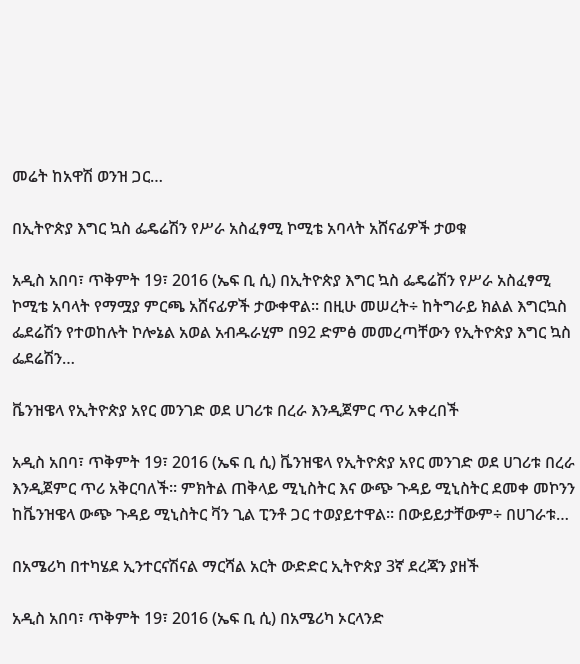መሬት ከአዋሽ ወንዝ ጋር…

በኢትዮጵያ እግር ኳስ ፌዴሬሽን የሥራ አስፈፃሚ ኮሚቴ አባላት አሸናፊዎች ታወቁ

አዲስ አበባ፣ ጥቅምት 19፣ 2016 (ኤፍ ቢ ሲ) በኢትዮጵያ እግር ኳስ ፌዴሬሽን የሥራ አስፈፃሚ ኮሚቴ አባላት የማሟያ ምርጫ አሸናፊዎች ታውቀዋል፡፡ በዚሁ መሠረት÷ ከትግራይ ክልል እግርኳስ ፌደሬሽን የተወከሉት ኮሎኔል አወል አብዱራሂም በ92 ድምፅ መመረጣቸውን የኢትዮጵያ እግር ኳስ ፌደሬሽን…

ቬንዝዌላ የኢትዮጵያ አየር መንገድ ወደ ሀገሪቱ በረራ እንዲጀምር ጥሪ አቀረበች

አዲስ አበባ፣ ጥቅምት 19፣ 2016 (ኤፍ ቢ ሲ) ቬንዝዌላ የኢትዮጵያ አየር መንገድ ወደ ሀገሪቱ በረራ እንዲጀምር ጥሪ አቅርባለች፡፡ ምክትል ጠቅላይ ሚኒስትር እና ውጭ ጉዳይ ሚኒስትር ደመቀ መኮንን ከቬንዝዌላ ውጭ ጉዳይ ሚኒስትር ቫን ጊል ፒንቶ ጋር ተወያይተዋል፡፡ በውይይታቸውም÷ በሀገራቱ…

በአሜሪካ በተካሄደ ኢንተርናሽናል ማርሻል አርት ውድድር ኢትዮጵያ 3ኛ ደረጃን ያዘች

አዲስ አበባ፣ ጥቅምት 19፣ 2016 (ኤፍ ቢ ሲ) በአሜሪካ ኦርላንድ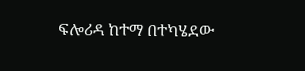ፍሎሪዳ ከተማ በተካሄደው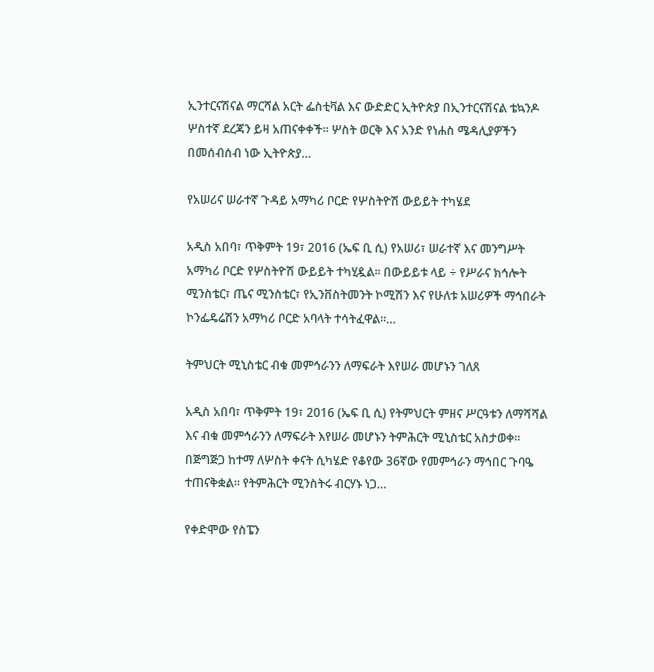ኢንተርናሽናል ማርሻል አርት ፌስቲቫል እና ውድድር ኢትዮጵያ በኢንተርናሽናል ቴኳንዶ ሦስተኛ ደረጃን ይዛ አጠናቀቀች፡፡ ሦስት ወርቅ እና አንድ የነሐስ ሜዳሊያዎችን በመሰብሰብ ነው ኢትዮጵያ…

የአሠሪና ሠራተኛ ጉዳይ አማካሪ ቦርድ የሦስትዮሽ ውይይት ተካሄደ

አዲስ አበባ፣ ጥቅምት 19፣ 2016 (ኤፍ ቢ ሲ) የአሠሪ፣ ሠራተኛ እና መንግሥት አማካሪ ቦርድ የሦስትዮሽ ውይይት ተካሂዷል፡፡ በውይይቱ ላይ ÷ የሥራና ክኅሎት ሚንስቴር፣ ጤና ሚንስቴር፣ የኢንቨስትመንት ኮሚሽን እና የሁለቱ አሠሪዎች ማኅበራት ኮንፌዴሬሽን አማካሪ ቦርድ አባላት ተሳትፈዋል፡፡…

ትምህርት ሚኒስቴር ብቁ መምኅራንን ለማፍራት እየሠራ መሆኑን ገለጸ

አዲስ አበባ፣ ጥቅምት 19፣ 2016 (ኤፍ ቢ ሲ) የትምህርት ምዘና ሥርዓቱን ለማሻሻል እና ብቁ መምኅራንን ለማፍራት እየሠራ መሆኑን ትምሕርት ሚኒስቴር አስታወቀ፡፡ በጅግጅጋ ከተማ ለሦስት ቀናት ሲካሄድ የቆየው 36ኛው የመምኅራን ማኅበር ጉባዔ ተጠናቅቋል። የትምሕርት ሚንስትሩ ብርሃኑ ነጋ…

የቀድሞው የስፔን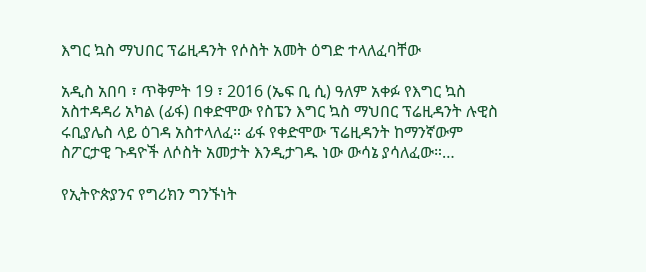እግር ኳስ ማህበር ፕሬዚዳንት የሶስት አመት ዕግድ ተላለፈባቸው

አዲስ አበባ ፣ ጥቅምት 19 ፣ 2016 (ኤፍ ቢ ሲ) ዓለም አቀፉ የእግር ኳስ አስተዳዳሪ አካል (ፊፋ) በቀድሞው የስፔን እግር ኳስ ማህበር ፕሬዚዳንት ሉዊስ ሩቢያሌስ ላይ ዕገዳ አስተላለፈ። ፊፋ የቀድሞው ፕሬዚዳንት ከማንኛውም ስፖርታዊ ጉዳዮች ለሶስት አመታት እንዲታገዱ ነው ውሳኔ ያሳለፈው።…

የኢትዮጵያንና የግሪክን ግንኙነት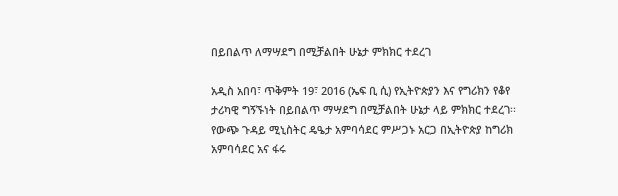በይበልጥ ለማሣደግ በሚቻልበት ሁኔታ ምክክር ተደረገ

አዲስ አበባ፣ ጥቅምት 19፣ 2016 (ኤፍ ቢ ሲ) የኢትዮጵያን እና የግሪክን የቆየ ታሪካዊ ግኝኙነት በይበልጥ ማሣደግ በሚቻልበት ሁኔታ ላይ ምክክር ተደረገ፡፡ የውጭ ጉዳይ ሚኒስትር ዴዔታ አምባሳደር ምሥጋኑ አርጋ በኢትዮጵያ ከግሪክ አምባሳደር አና ፋሩ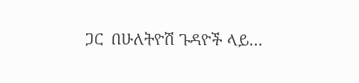ጋር  በሁለትዮሽ ጉዳዮች ላይ…